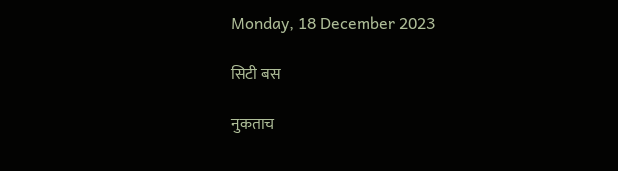Monday, 18 December 2023

सिटी बस

नुकताच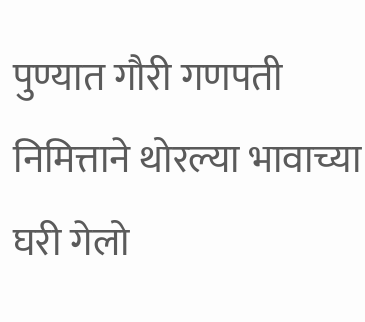पुण्यात गौरी गणपती निमित्ताने थोरल्या भावाच्या घरी गेलो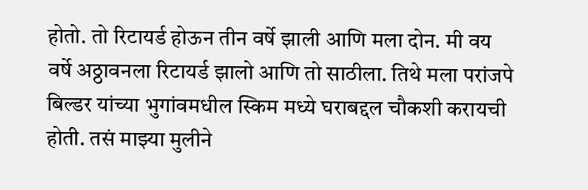होतो. तो रिटायर्ड होऊन तीन वर्षे झाली आणि मला दोन. मी वय वर्षे अठ्ठावनला रिटायर्ड झालो आणि तो साठीला. तिथे मला परांजपे बिल्डर यांच्या भुगांवमधील स्किम मध्ये घराबद्दल चौकशी करायची होती. तसं माझ्या मुलीने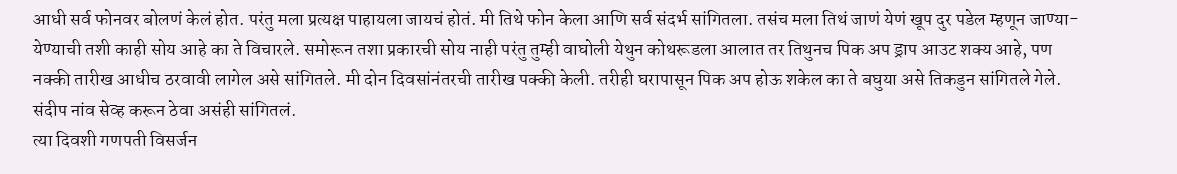आधी सर्व फोनवर बोलणं केलं होत. परंतु मला प्रत्यक्ष पाहायला जायचं होतं. मी तिथे फोन केला आणि सर्व संदर्भ सांगितला. तसंच मला तिथं जाणं येणं खूप दुर पडेल म्हणून जाण्या-येण्याची तशी काही सोय आहे का ते विचारले. समोरून तशा प्रकारची सोय नाही परंतु तुम्ही वाघोली येथुन कोथरूडला आलात तर तिथुनच पिक अप ड्राप आउट शक्य आहे, पण नक्की तारीख आधीच ठरवावी लागेल असे सांगितले. मी दोन दिवसांनंतरची तारीख पक्की केली. तरीही घरापासून पिक अप होऊ शकेल का ते बघुया असे तिकडुन सांगितले गेले. संदीप नांव सेव्ह करून ठेवा असंही सांगितलं.
त्या दिवशी गणपती विसर्जन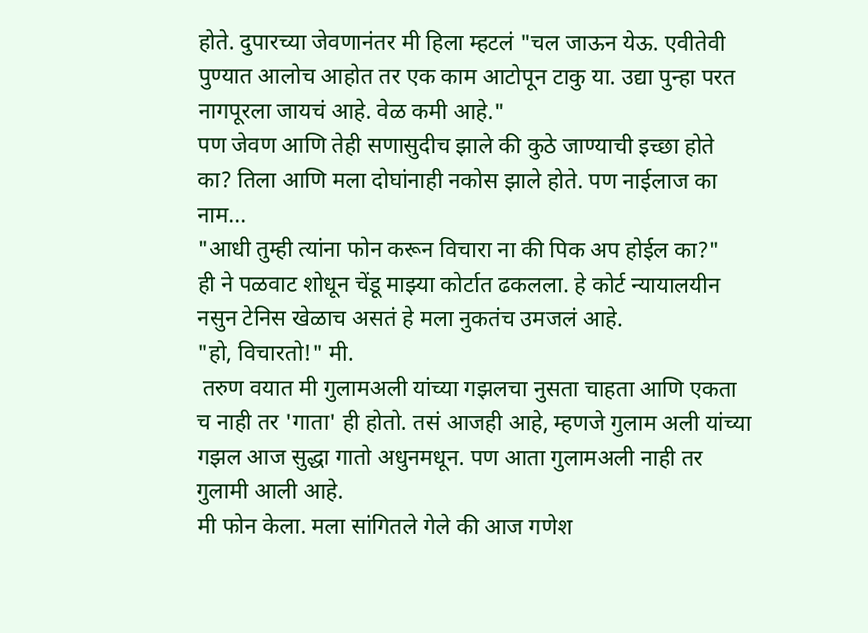होते. दुपारच्या जेवणानंतर मी हिला म्हटलं "चल जाऊन येऊ. एवीतेवी पुण्यात आलोच आहोत तर एक काम आटोपून टाकु या. उद्या पुन्हा परत नागपूरला जायचं आहे. वेळ कमी आहे."
पण जेवण आणि तेही सणासुदीच झाले की कुठे जाण्याची इच्छा होते का? तिला आणि मला दोघांनाही नकोस झाले होते. पण नाईलाज का नाम...
"आधी तुम्ही त्यांना फोन करून विचारा ना की पिक अप होईल का?"
ही ने पळवाट शोधून चेंडू माझ्या कोर्टात ढकलला. हे कोर्ट न्यायालयीन नसुन टेनिस खेळाच असतं हे मला नुकतंच उमजलं आहे.
"हो, विचारतो!" मी.
 तरुण वयात मी गुलामअली ‌यांच्या गझलचा नुसता चाहता आणि एकता च नाही तर 'गाता' ही होतो. तसं आजही आहे, म्हणजे गुलाम अली यांच्या गझल आज सुद्धा गातो अधुनमधून. पण आता गुलामअली नाही तर गुलामी आली आहे.
मी फोन केला. मला सांगितले गेले की आज गणेश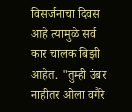विसर्जनाचा दिवस आहे त्यामुळे सर्व कार चालक बिझी आहेत. "तुम्ही उंबर नाहीतर ओला वगैरे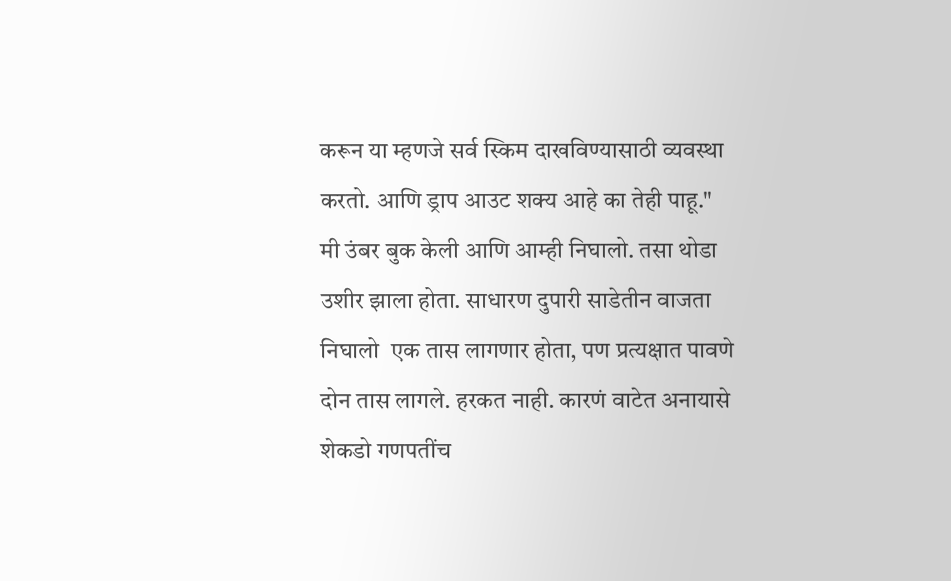करून या म्हणजे सर्व स्किम दाखविण्यासाठी व्यवस्था करतो. आणि ड्राप आउट शक्य आहे का तेही पाहू."
मी उंबर बुक केली आणि आम्ही निघालो. तसा थोडा उशीर झाला होता. साधारण दुपारी साडेतीन वाजता निघालो ‌ एक तास लागणार होता, पण प्रत्यक्षात पावणे दोन तास लागले. हरकत नाही. कारणं वाटेत अनायासे शेकडो गणपतींच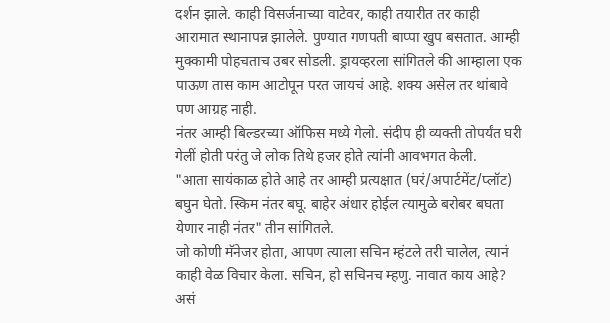दर्शन झाले. काही विसर्जनाच्या वाटेवर, काही तयारीत तर काही आरामात स्थानापन्न झालेले. पुण्यात गणपती बाप्पा खुप बसतात. आम्ही मुक्कामी पोहचताच उबर सोडली. ड्रायव्हरला सांगितले की आम्हाला एक पाऊण तास काम आटोपून परत जायचं आहे. शक्य असेल तर थांबावे पण आग्रह नाही.
नंतर आम्ही बिल्डरच्या ऑफिस मध्ये गेलो. संदीप ही व्यक्ती तोपर्यंत घरी गेलीं होती परंतु जे लोक तिथे हजर होते त्यांनी आवभगत केली.
"आता सायंकाळ होते आहे तर आम्ही प्रत्यक्षात (घरं/अपार्टमेंट/प्लॉट) बघुन घेतो. स्किम नंतर बघू. बाहेर अंधार होईल त्यामुळे बरोबर बघता येणार नाही नंतर" तीन सांगितले.
जो कोणी मॅनेजर होता, आपण त्याला सचिन म्हंटले तरी चालेल, त्यानं काही वेळ विचार केला. सचिन, हो सचिनच म्हणु. नावात काय आहे? असं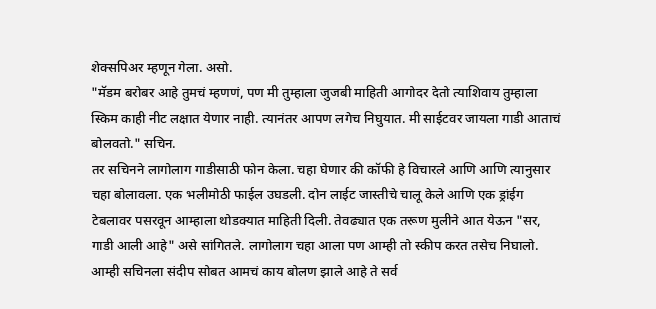शेक्सपिअर म्हणून गेला. असो.
"मॅडम बरोबर आहे तुमचं म्हणणं, पण मी तुम्हाला जुजबी माहिती आगोदर देतो त्याशिवाय तुम्हाला स्किम काही नीट लक्षात येणार नाही. त्यानंतर आपण लगेच निघुयात. मी साईटवर जायला गाडी आताचं बोलवतो." सचिन.
तर सचिनने लागोलाग गाडीसाठी फोन केला. चहा घेणार की कॉफी हे विचारले आणि आणि त्यानुसार चहा बोलावला. एक भलीमोठी फाईल उघडली. दोन लाईट जास्तीचे चालू केले आणि एक ड्रांईग टेबलावर पसरवून आम्हाला थोडक्यात माहिती दिली. तेवढ्यात एक तरूण मुलीने आत येऊन "सर, गाडी आली आहे" असे सांगितले. लागोलाग चहा आला पण आम्ही तो स्कीप करत तसेच निघालो. आम्ही सचिनला संदीप सोबत आमचं काय बोलण झाले आहे ते सर्व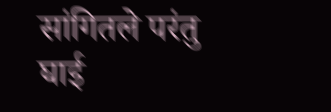सांगितले परंतु घाई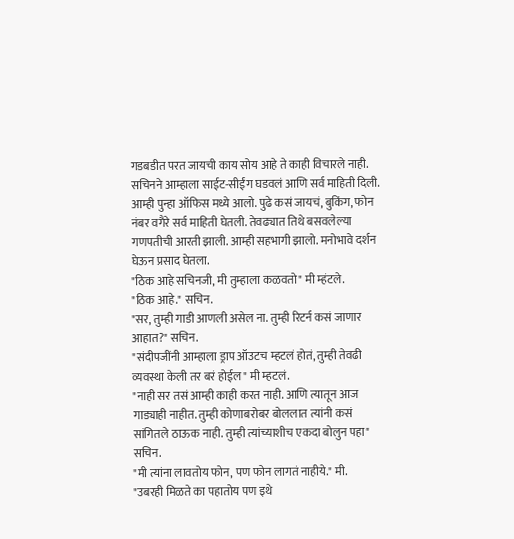गडबडीत परत जायची काय सोय आहे ते काही विचारले नाही. सचिनने आम्हाला साईट-सीईंग घडवलं आणि सर्व माहिती दिली. आम्ही पुन्हा ऑफिस मध्ये आलो. पुढे कसं जायचं, बुकिंग, फोन नंबर वगैरे सर्व माहिती घेतली. तेवढ्यात तिथे बसवलेल्या गणपतीची आरती झाली. आम्ही सहभागी झालो. मनोभावे दर्शन घेऊन प्रसाद घेतला.
"ठिक आहे सचिनजी, मी तुम्हाला कळवतो" मी म्हंटले.
"ठिक आहे." सचिन.
"सर, तुम्ही गाडी आणली असेल ना. तुम्ही रिटर्न कसं जाणार आहात?" सचिन.
"संदीपजींनी आम्हाला ड्राप ऑउटच म्हटलं होतं, तुम्ही तेवढी व्यवस्था केली तर बरं होईल" मी म्हटलं.
"नाही सर तसं आम्ही काही करत नाही. आणि त्यातून आज गाड्याही नाहीत. तुम्ही कोणाबरोबर बोललात त्यांनी कसं सांगितले ठाऊक नाही. तुम्ही त्यांच्याशीच एकदा बोलुन पहा" सचिन.
"मी त्यांना लावतोय फोन, पण फोन लागतं नाहीये." मी.
"उबरही मिळते का पहातोय पण इथे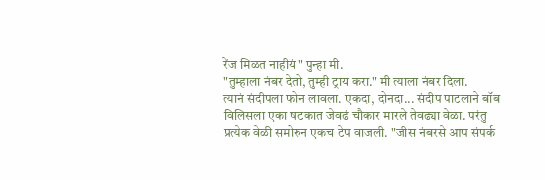रेंज मिळत नाहीयं" पुन्हा मी.
"तुम्हाला नंबर देतो, तुम्ही ट्राय करा." मी त्याला नंबर दिला.
त्यानं संदीपला फोन लावला. एकदा, दोनदा... संदीप पाटलाने बॉब विलिसला एका षटकात जेवढं चौकार मारले तेवढ्या वेळा. परंतु प्रत्येक वेळी समोरुन एकच टेप वाजली. "जीस नंबरसे आप संपर्क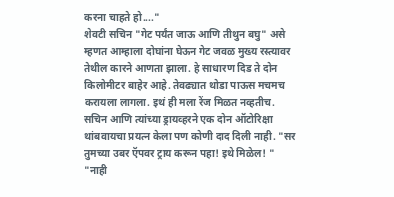करना चाहते हो...."
शेवटी सचिन "गेट पर्यंत जाऊ आणि तीथुन बघु" असे म्हणत आम्हाला दोघांना घेऊन गेट जवळ मुख्य रस्त्यावर तेथील कारने आणता झाला. हे साधारण दिड ते दोन किलोमीटर बाहेर आहे. तेवढ्यात थोडा पाऊस मचमच करायला लागला. इथं ही मला रेंज मिळत नव्हतीच.
सचिन आणि त्यांच्या ड्रायव्हरने एक दोन ऑटोरिक्षा थांबवायचा प्रयत्न केला पण कोणी दाद दिली नाही. "सर तुमच्या उबर ऍपवर ट्राय करून पहा! इथे मिळेल! "
"नाही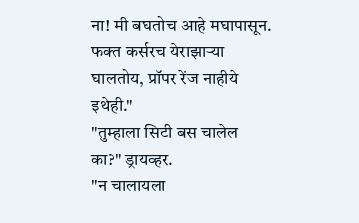ना! मी बघतोच आहे मघापासून. फक्त कर्सरच येराझाऱ्या घालतोय, प्रॉपर रेंज नाहीये इथेही."
"तुम्हाला सिटी बस चालेल का?" ड्रायव्हर.
"न चालायला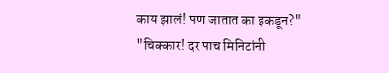काय झालं! पण जातात का इकडून?"
"चिक्कार! दर पाच मिनिटांनी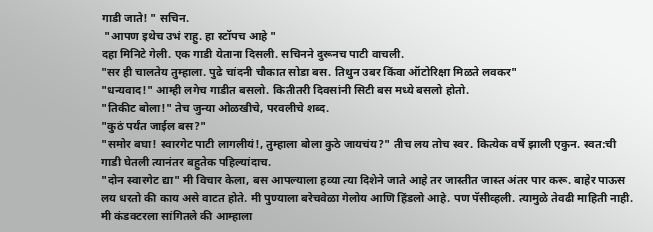गाडी जाते! " सचिन.
 "आपण इथेच उभं राहु. हा स्टॉपच आहे "
दहा मिनिटे गेली. एक गाडी येताना दिसली. सचिनने दुरूनच पाटी वाचली.
"सर ही चालतेय तुम्हाला. पुढे चांदनी चौकात सोडा बस. तिथुन उबर किंवा ऑटोरिक्षा मिळते लवकर"
"धन्यवाद!" आम्ही लगेच गाडीत बसलो. कितीतरी दिवसांनी सिटी बस मध्ये बसलो होतो.
"तिकीट बोला!" तेच जुन्या ओळखीचे, परवलीचे शब्द.
"कुठं पर्यंत जाईल बस?"
"समोर बघा! स्वारगेट पाटी लागलीयं!, तुम्हाला बोला कुठे जायचंय?" तीच लय तोच स्वर. कित्येक वर्षे झाली एकुन. स्वत:ची गाडी घेतली त्यानंतर बहुतेक पहिल्यांदाच.
"दोन स्वारगेट द्या" मी विचार केला, बस आपल्याला हव्या त्या दिशेने जाते आहे तर जास्तीत जास्त अंतर पार करू. बाहेर पाऊस लय धरतो की काय असे वाटत होते. मी पुण्याला बरेचवेळा गेलोय आणि हिंडलो आहे. पण पॅसीव्हली. त्यामुळे तेवढी माहिती नाही. मी कंडक्टरला सांगितले की आम्हाला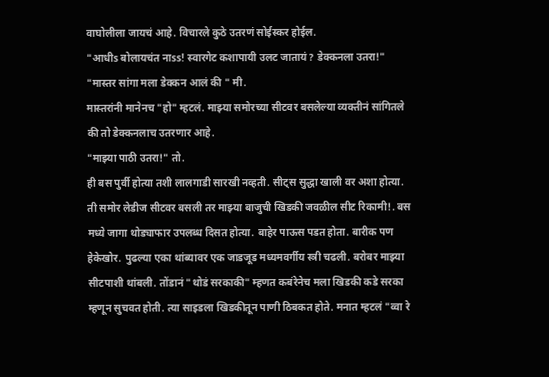वाघोलीला जायचं आहे. विचारले कुठे उतरणं सोईस्कर होईल.
"आधीs बोलायचंत नाss! स्वारगेट कशापायी उलट जातायं? डेक्कनला उतरा!"
"मास्तर सांगा मला डेक्कन आलं की " मी.
मास्तरांनी मानेनच "हो" म्हटलं. माझ्या समोरच्या सीटवर बसलेल्या व्यक्तीनं सांगितले की तो डेक्कनलाच उतरणार आहे.
"माझ्या पाठी उतरा!" तो.
ही बस पुर्वी होत्या तशी लालगाडी सारखी नव्हती. सीट्स सुद्धा खाली वर अशा होत्या. ती समोर लेडीज सीटवर बसली तर माझ्या बाजुची खिडकी जवळील सीट रिकामी!. बस मध्ये जागा थोड्याफार उपलब्ध दिसत होत्या. बाहेर पाऊस पडत होता. बारीक पण हेकेखोर. पुढल्या एका थांब्यावर एक जाडजूड मध्यमवर्गीय स्त्री चढली. बरोबर माझ्या सीटपाशी थांबली. तोंडानं "थोडं सरकाकी" म्हणत कबंरेनेच मला खिडकी कडे सरका म्हणून सुचवत होती. त्या साइडला खिडकीतून पाणी ठिबकत होते. मनात म्हटलं "व्वा रे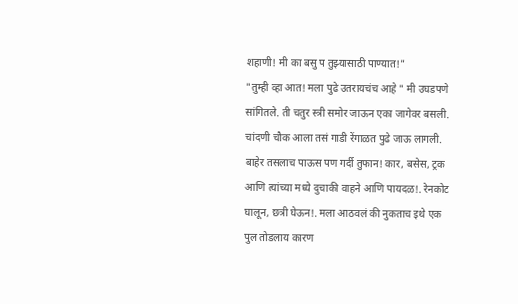शहाणी! मी का बसु प तुझ्यासाठी पाण्यात!"
"तुम्ही व्हा आत! मला पुढे उतरायचंच आहे " मी उघडपणे सांगितले. ती चतुर स्त्री समोर जाऊन एका जागेवर बसली.
चांदणी चौक आला तसं गाडी रेंगाळत पुढे जाऊ लागली. बाहेर तसलाच पाऊस पण गर्दी तुफान! कार, बसेस, ट्रक आणि त्यांच्या मध्ये दुचाकी वाहने आणि पायदळ!. रेनकोट घालून, छत्री घेऊन!. मला आठवलं की नुकताच इथे एक पुल तोडलाय कारण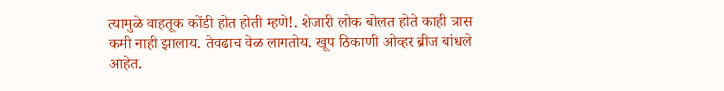त्यामुळे वाहतूक कोंडी होत होती म्हणे!. शेजारी लोक बोलत होते काही त्रास कमी नाही झालाय. तेवढाच वेळ लागतोय. खूप ठिकाणी ओव्हर ब्रीज बांधले आहेत.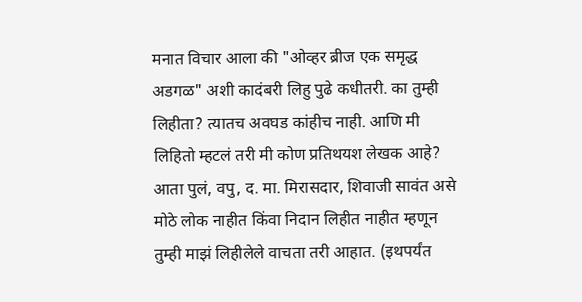मनात विचार आला की "ओव्हर ब्रीज एक समृद्ध अडगळ" अशी कादंबरी लिहु पुढे कधीतरी. का तुम्ही लिहीता? त्यातच अवघड कांहीच नाही. आणि मी लिहितो म्हटलं तरी मी कोण प्रतिथयश लेखक आहे? आता पुलं, वपु, द. मा. मिरासदार, शिवाजी सावंत असे मोठे लोक नाहीत किंवा निदान लिहीत नाहीत म्हणून तुम्ही माझं लिहीलेले वाचता तरी आहात. (इथपर्यंत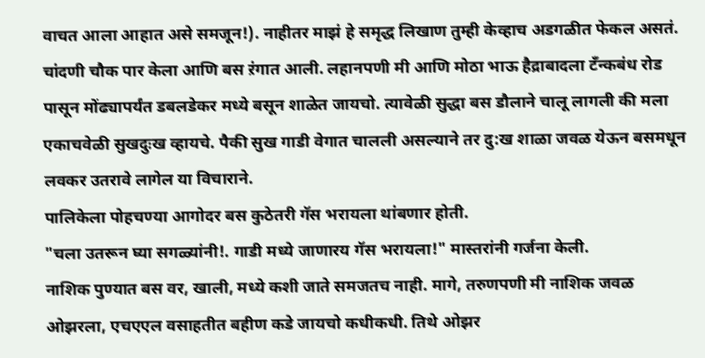वाचत आला आहात असे समजून!). नाहीतर माझं हे समृद्ध लिखाण तुम्ही केव्हाच अडगळीत फेकल असतं.
चांदणी चौक पार केला आणि बस ऱंगात आली. लहानपणी मी आणि मोठा भाऊ हैद्राबादला टॅंन्कबंध रोड पासून मोंढ्यापर्यंत डबलडेकर मध्ये बसून शाळेत जायचो. त्यावेळी सुद्धा बस डौलाने चालू लागली की मला एकाचवेळी सुखदुःख व्हायचे. पैकी सुख गाडी वेगात चालली असल्याने तर दु:ख शाळा जवळ येऊन बसमधून लवकर उतरावे लागेल या विचाराने.
पालिकेला पोहचण्या आगोदर बस कुठेतरी गॅस भरायला थांबणार होती.
"चला उतरून घ्या सगळ्यांनी!. गाडी मध्ये जाणारय गॅस भरायला!" मास्तरांनी गर्जना केली.
नाशिक पुण्यात बस वर, खाली, मध्ये कशी जाते समजतच नाही. मागे, तरुणपणी मी नाशिक जवळ ओझरला, एचएएल वसाहतीत बहीण कडे जायचो कधीकधी. तिथे ओझर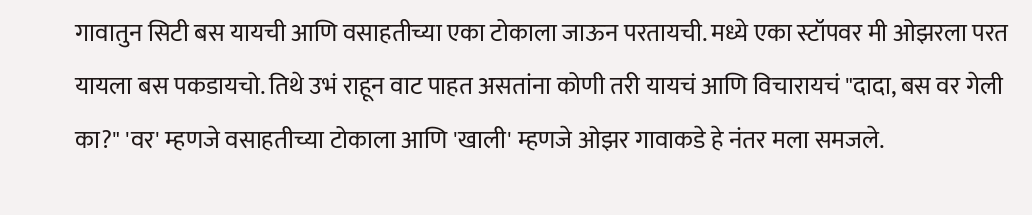गावातुन सिटी बस यायची आणि वसाहतीच्या एका टोकाला जाऊन परतायची. मध्ये एका स्टॉपवर मी ओझरला परत यायला बस पकडायचो. तिथे उभं राहून वाट पाहत असतांना कोणी तरी यायचं आणि विचारायचं "दादा, बस वर गेली का?" 'वर' म्हणजे वसाहतीच्या टोकाला आणि 'खाली' म्हणजे ओझर गावाकडे हे नंतर मला समजले.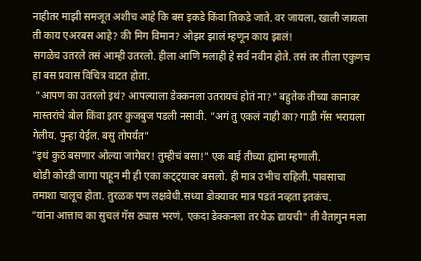नाहीतर माझी समजूत अशीच आहे कि बस इकडे किंवा तिकडे जाते. वर जायला, खाली जायला ती काय एअरबस आहे? की मिग विमान? ओझर झालं म्हणून काय झालं!
सगळेच उतरले तसं आम्ही उतरलो. हीला आणि मलाही हे सर्व नवीन होते. तसं तर तीला एकुणच हा बस प्रवास विचित्र वाटत होता.
 "आपण का उतरलो इथं? आपल्याला डेक्कनला उतरायचं होतं ना?" बहुतेक तीच्या कानावर मास्तरांचे बोल किंवा इतर कुजबुज पडली नसावी. "अगं तु एकलं नाही का? गाडी गॅस भरायला गेलीय. पुन्हा येईल. बसु तोपर्यंत"
"इथं कुठं बसणार ओल्या जागेवर! तुम्हीचं बसा!" एक बाई तीच्या ह्यांना म्हणाली.
थोडी कोरडी जागा पाहून मी ही एका कट्ट्यावर बसलो. ही मात्र उभीच राहिली. पावसाचा तमाशा चालूच होता. तुरळक पण लक्षवेधी.सध्या डोक्यावर मात्र पडतं नव्हता इतकंच.
"यांना आत्ताच का सुचलं गॅस ठ्यास भरणं, एकदा डेक्कनला तर येऊ द्यायची" ती वैतागुन मला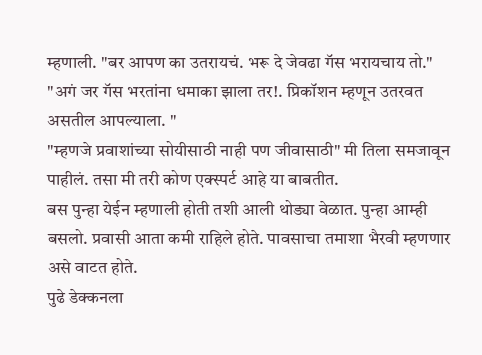म्हणाली. "बर आपण का उतरायचं. भरू दे जेवढा गॅस भरायचाय तो."
"अगं जर गॅस भरतांना धमाका झाला तर!. प्रिकॉशन म्हणून उतरवत असतील आपल्याला. "
"म्हणजे प्रवाशांच्या सोयीसाठी नाही पण जीवासाठी" मी तिला समजावून पाहीलं. तसा मी तरी कोण एक्स्पर्ट आहे या बाबतीत.
बस पुन्हा येईन म्हणाली होती तशी आली थोड्या वेळात. पुन्हा आम्ही बसलो. प्रवासी आता कमी राहिले होते. पावसाचा तमाशा भैरवी म्हणणार असे वाटत होते.
पुढे डेक्कनला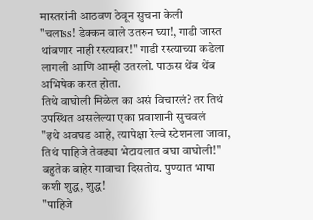मास्तरांनी आठवण ठेवून सुचना केली
"चलाss! डेक्कन वाले उतरुन घ्या!, गाडी जास्त थांबणार नाही रस्त्यावर!" गाडी रस्त्याच्या कडेला लागली आणि आम्ही उतरलो. पाऊस थेंब थेंब अभिषेक करत होता.
तिथे वाघोली मिळेल का असं विचारलं? तर तिथं उपस्थित असलेल्या एका प्रवाशानी सुचवलं
"इथे अवघड आहे, त्यापेक्षा रेल्वे स्टेशनला जावा, तिथं पाहिजे तेवढ्या भेटायलात बघा वाघोली!" बहुतेक बाहेर गावाचा दिसतोय. पुण्यात भाषा कशी शुद्ध, शुद्ध!
"पाहिजे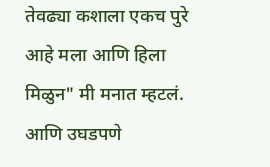तेवढ्या कशाला एकच पुरे आहे मला आणि हिला मिळुन" मी मनात म्हटलं. आणि उघडपणे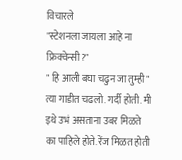विचारले
"स्टेशनला जायला आहे ना फ्रिक्वेन्सी?"
" हि आली बघा चढुन जा तुम्ही"
त्या गाडीत चढलो. गर्दी होती. मी इथे उभं असताना उबर मिळते का पाहिले होते. रेंज मिळत होती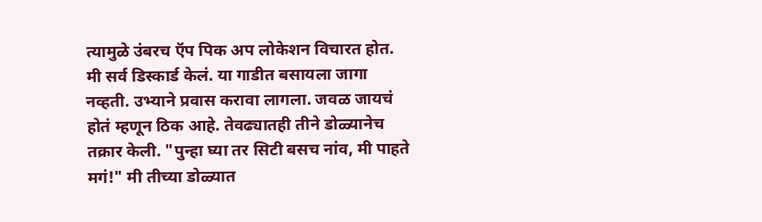त्यामुळे उंबरच ऍप पिक अप लोकेशन विचारत होत. मी सर्व डिस्कार्ड केलं. या गाडीत बसायला जागा नव्हती. उभ्याने प्रवास करावा लागला. जवळ जायचं होतं म्हणून ठिक आहे. तेवढ्यातही तीने डोळ्यानेच तक्रार केली. "पुन्हा घ्या तर सिटी बसच नांव, मी पाहते मगं!" मी तीच्या डोळ्यात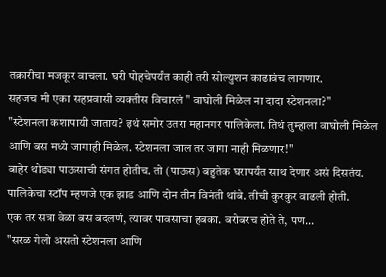तक्रारीचा मजकूर वाचला. घरी पोहचेपर्यंत काही तरी सोल्युशन काढावंच लागणार.
सहजच मी एका सहप्रवासी व्यक्तीस विचारलं " वाघोली मिळेल ना दादा स्टेशनला?"
"स्टेशनला कशापायी जाताय? इथं समोर उतरा महानगर पालिकेला. तिथं तुम्हाला वाघोली मिळेल आणि बस मध्ये जागाही मिळेल. स्टेशनला जाल तर जागा नाही मिळणार!"
बाहेर थोड्या पाऊसाची संगत होतीच. तो (पाऊस) बहुतेक घरापर्यंत साथ देणार असं दिसतंय. पालिकेचा स्टॉप म्हणजे एक झाड आणि दोन तीन विनंती थांबे. तीची कुरकुर वाढली होती.
एक तर सत्रा वेळा बस बदलणं, त्यावर पावसाचा हबका. बरोबरच होते ते, पण...
"सरळ गेलो असतो स्टेशनला आणि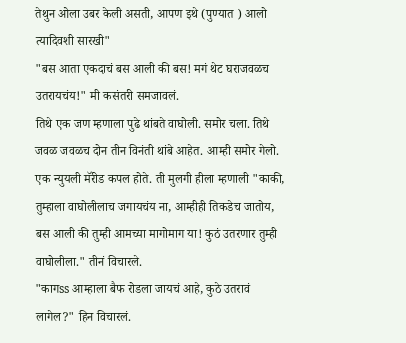तेथुन ओला उबर केली असती, आपण इथे (पुण्यात ) आलो त्यादिवशी सारखी"
"बस आता एकदाचं बस आली की बस! मगं थेट घराजवळच उतरायचंय!" मी कसंतरी समजावलं.
तिथे एक जण म्हणाला पुढे थांबते वाघोली. समोर चला. तिथे जवळ जवळच दोन तीन विनंती थांबे आहेत. आम्ही समोर गेलो.
एक न्युयली मॅरीड कपल होते. ती मुलगी हीला म्हणाली "काकी, तुम्हाला वाघोलीलाच जगायचंय ना, आम्हीही तिकडेच जातोय, बस आली की तुम्ही आमच्या मागोमाग या! कुठं उतरणार तुम्ही वाघोलीला." तीनं विचारले.
"कागss आम्हाला बैफ रोडला जायचं आहे, कुठे उतरावं लागेल?" हिन विचारलं.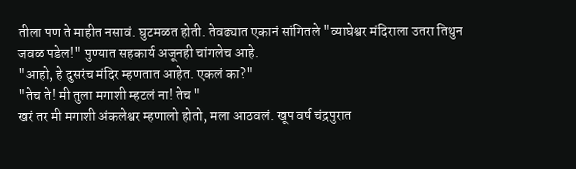तीला पण ते माहीत नसावं. घुटमळत होती. तेवढ्यात एकानं सांगितले "व्याघेश्वर मंदिराला उतरा तिथुन जवळ पडेल!" पुण्यात सहकार्य अजूनही चांगलेच आहे.
"आहो, हे दुसरंच मंदिर म्हणतात आहेत. एकलं का?"
"तेच ते! मी तुला मगाशी म्हटलं ना! तेच "
खरं तर मी मगाशी अंकलेश्वर म्हणालो होतो, मला आठवलं. खूप वर्ष चंद्रपुरात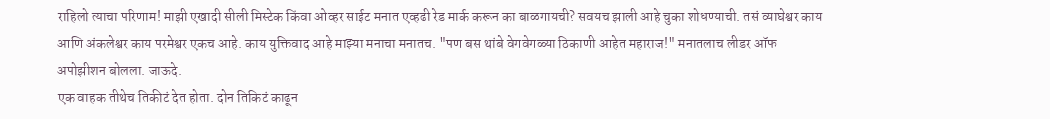राहिलो त्याचा परिणाम! माझी एखादी सीली मिस्टेक किंवा ओव्हर साईट मनात एव्हढी रेड मार्क करून का बाळगायची? सवयच झाली आहे चुका शोधण्याची. तसं व्याघेश्वर काय आणि अंकलेश्वर काय परमेश्वर एकच आहे. काय युक्तिवाद आहे माझ्या मनाचा मनातच. "पण बस थांबे वेगवेगळ्या ठिकाणी आहेत महाराज!" मनातलाच लीडर ऑफ अपोझीशन बोलला. जाऊदे.
एक वाहक तीथेच तिकीटं देत होता. दोन तिकिटं काढून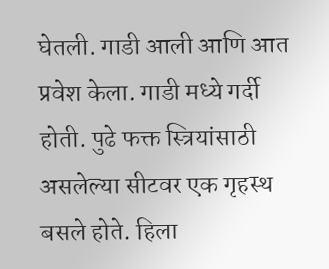घेतली. गाडी आली आणि आत प्रवेश केला. गाडी मध्ये गर्दी होती. पुढे फक्त स्त्रियांसाठी असलेल्या सीटवर एक गृहस्थ बसले होते. हिला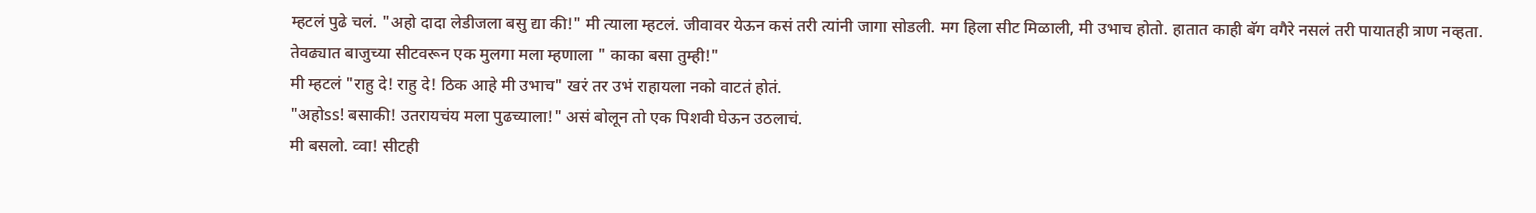म्हटलं पुढे चलं. "अहो दादा लेडीजला बसु द्या की!" मी त्याला म्हटलं. जीवावर येऊन कसं तरी त्यांनी जागा सोडली. मग हिला सीट मिळाली, मी उभाच होतो. हातात काही बॅग वगैरे नसलं तरी पायातही त्राण नव्हता.
तेवढ्यात बाजुच्या सीटवरून एक मुलगा मला म्हणाला " काका बसा तुम्ही!"
मी म्हटलं "राहु दे! राहु दे! ठिक आहे मी उभाच" खरं तर उभं राहायला नको वाटतं होतं.
"अहोss! बसाकी! उतरायचंय मला पुढच्याला!" असं बोलून तो एक पिशवी घेऊन उठलाचं.
मी बसलो. व्वा! सीटही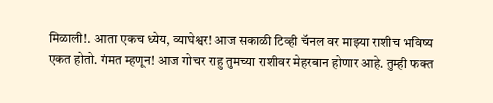मिळाली!. आता एकच ध्येय, व्याघेश्वर! आज सकाळी टिव्ही चॅनल वर माझ्या राशीच भविष्य एकत होतो. गंमत म्हणून! आज गोचर राहु तुमच्या राशीवर मेहरबान होणार आहे. तुम्ही फक्त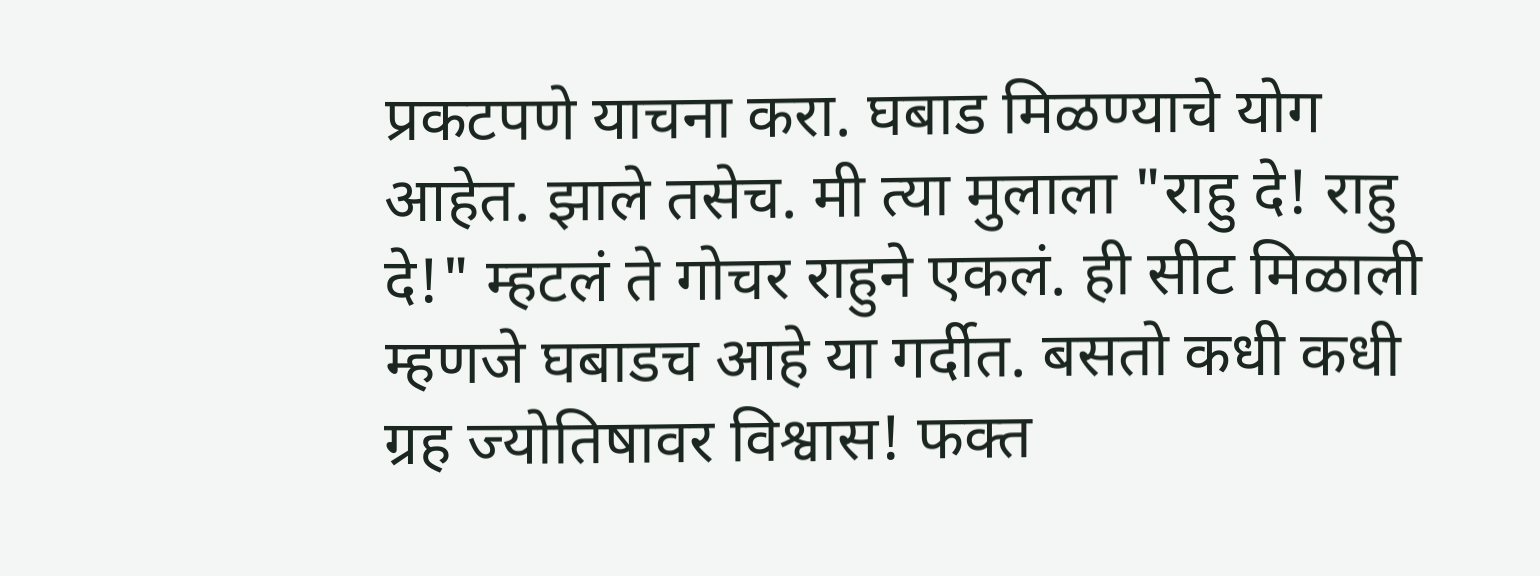प्रकटपणे याचना करा. घबाड मिळण्याचे योग आहेत. झाले तसेच. मी त्या मुलाला "राहु दे! राहु दे!" म्हटलं ते गोचर राहुने एकलं. ही सीट मिळाली म्हणजे घबाडच आहे या गर्दीत. बसतो कधी कधी ग्रह ज्योतिषावर विश्वास! फक्त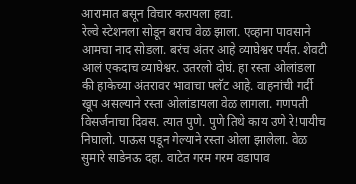आरामात बसून विचार करायला हवा.
रेल्वे स्टेशनला सोडून बराच वेळ झाला. एव्हाना पावसाने आमचा नाद सोडला. बरंच अंतर आहे व्याघेश्वर पर्यंत. शेवटी आलं एकदाच व्याघेश्वर. उतरलो दोघं. हा रस्ता ओलांडला की हाकेच्या अंतरावर भावाचा फ्लॅट आहे. वाहनांची गर्दी खूप असल्याने रस्ता ओलांडायला वेळ लागला. गणपती विसर्जनाचा दिवस. त्यात पुणे. पुणे तिथे काय उणे रे!पायीच निघालो. पाऊस पडून गेल्याने रस्ता ओला झालेला. वेळ सुमारे साडेनऊ दहा. वाटेत गरम गरम वडापाव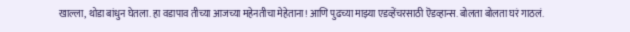खाल्ला, थोडा बांधुन घेतला. हा वडापाव तीच्या आजच्या महेनतीचा मेहेताना! आणि पुढच्या माझ्या एडव्हेंचरसाठी ऎडव्हान्स. बोलता बोलता घरं गाठलं.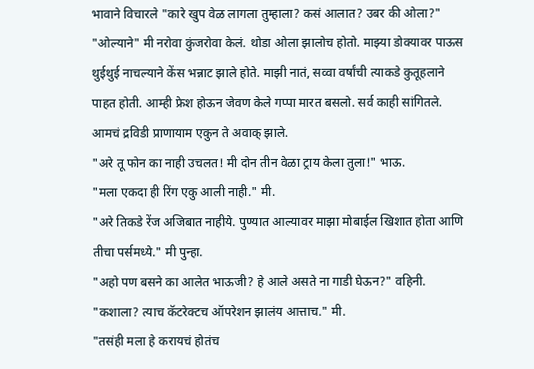भावाने विचारले "कारे खुप वेळ लागला तुम्हाला? कसं आलात? उबर की ओला?"
"ओल्याने" मी नरोवा कुंजरोवा केलं. थोडा ओला झालोच होतो. माझ्या डोक्यावर पाऊस थुईथुई नाचल्याने केंस भन्नाट झाले होते. माझी नातं, सव्वा वर्षांची त्याकडे कुतूहलाने पाहत होती. आम्ही फ्रेश होऊन जेवण केले गप्पा मारत बसलो. सर्व काही सांगितले. आमचं द्रविडी प्राणायाम एकुन ते अवाक् झाले.
"अरे तू फोन का नाही उचलत! मी दोन तीन वेळा ट्राय केला तुला!" भाऊ.
"मला एकदा ही रिंग एकु आली नाही." मी.
"अरे तिकडे रेंज अजिबात नाहीये. पुण्यात आल्यावर माझा मोबाईल खिशात होता आणि तीचा पर्समध्ये." मी पुन्हा.
"अहो पण बसने का आलेत भाऊजी? हे आले असते ना गाडी घेऊन?" वहिनी.
"कशाला? त्याच कॅटरेक्टच ऑपरेशन झालंय आत्ताच." मी.
"तसंही मला हे करायचं होतंच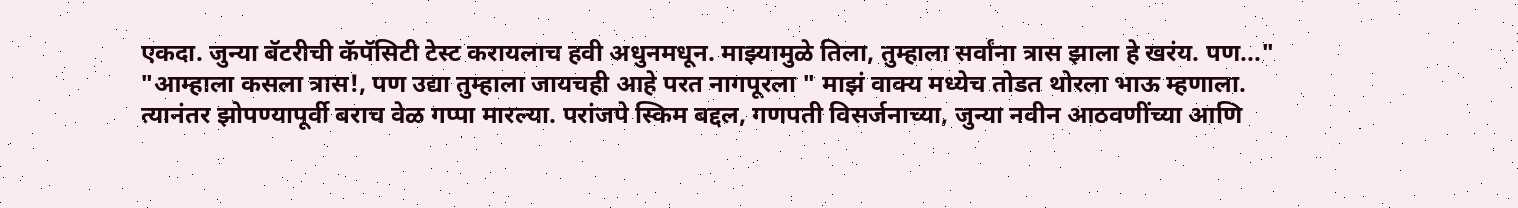एकदा. जुन्या बॅटरीची कॅपॅसिटी टेस्ट करायलाच हवी अधुनमधून. माझ्यामुळे तिला, तुम्हाला सर्वांना त्रास झाला हे खरंय. पण‌..."
"आम्हाला कसला त्रास!, पण उद्या तुम्हाला जायचही आहे परत नागपूरला " माझं वाक्य मध्येच तोडत थोरला भाऊ म्हणाला.
त्यानंतर झोपण्यापूर्वी बराच वेळ गप्पा मारल्या. परांजपे स्किम बद्दल, गणपती विसर्जनाच्या, जुन्या नवीन आठवणींच्या आणि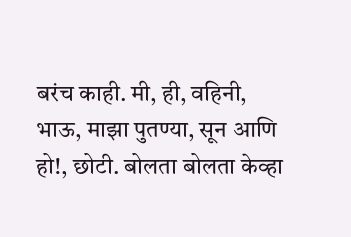बरंच काही. मी, ही, वहिनी, भाऊ, माझा पुतण्या, सून आणि हो!, छोटी. बोलता बोलता केव्हा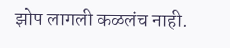झोप लागली कळलंच नाही.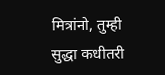मित्रांनो, तुम्ही सुद्धा कधीतरी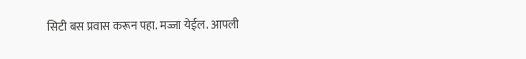सिटी बस प्रवास करून पहा. मज्जा येईल. आपली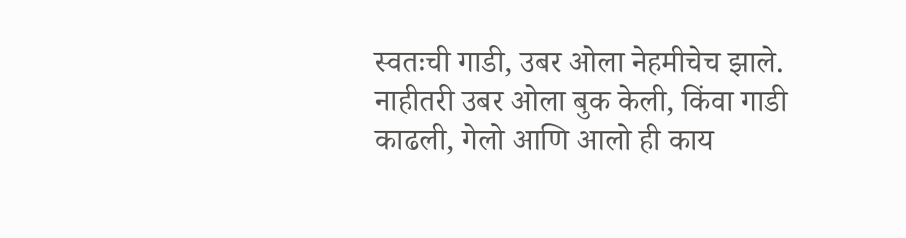स्वतःची गाडी, उबर ओला नेहमीचेच झाले. नाहीतरी उबर ओला बुक केली, किंवा गाडी काढली, गेलो आणि आलो ही काय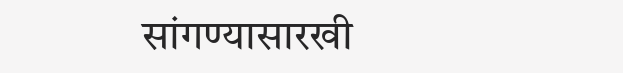सांगण्यासारखी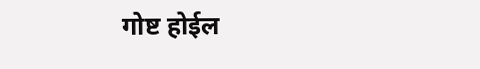गोष्ट होईल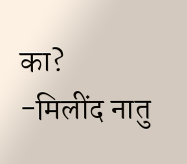का?
-मिलींद नातु